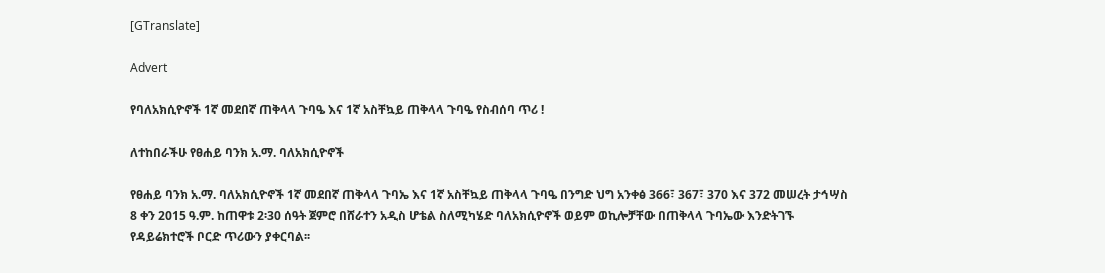[GTranslate]

Advert

የባለአክሲዮኖች 1ኛ መደበኛ ጠቅላላ ጉባዔ እና 1ኛ አስቸኳይ ጠቅላላ ጉባዔ የስብሰባ ጥሪ !

ለተከበራችሁ የፀሐይ ባንክ አ.ማ. ባለአክሲዮኖች

የፀሐይ ባንክ አ.ማ. ባለአክሲዮኖች 1ኛ መደበኛ ጠቅላላ ጉባኤ እና 1ኛ አስቸኳይ ጠቅላላ ጉባዔ በንግድ ህግ አንቀፅ 366፣ 367፣ 370 እና 372 መሠረት ታኅሣስ 8 ቀን 2015 ዓ.ም. ከጠዋቱ 2፡30 ሰዓት ጀምሮ በሸራተን አዲስ ሆቴል ስለሚካሄድ ባለአክሲዮኖች ወይም ወኪሎቻቸው በጠቅላላ ጉባኤው እንድትገኙ የዳይሬክተሮች ቦርድ ጥሪውን ያቀርባል፡፡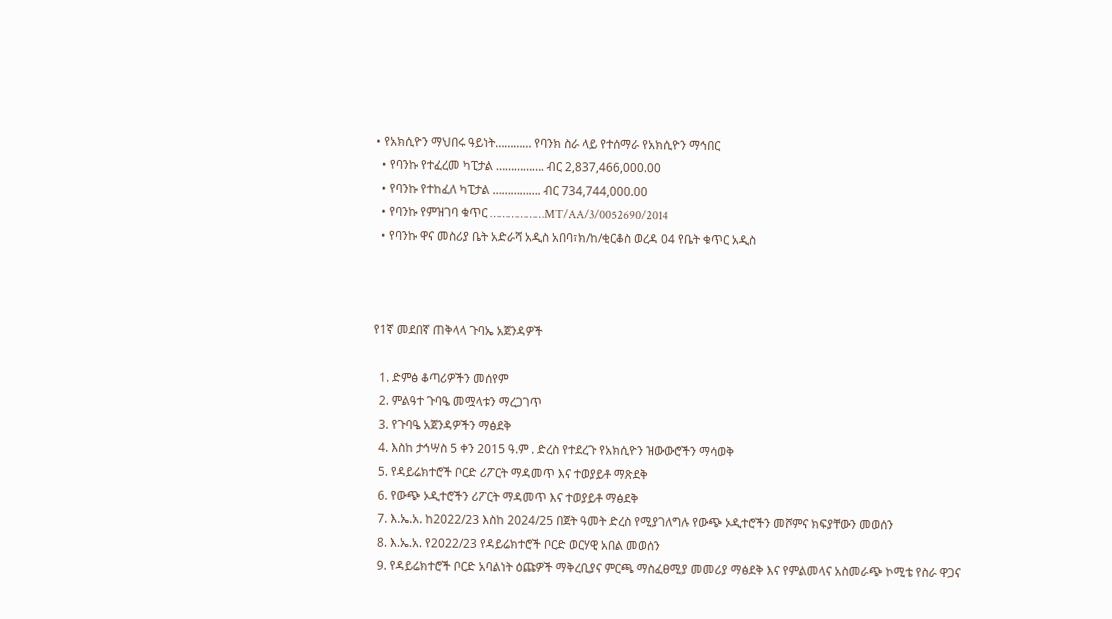• የአክሲዮን ማህበሩ ዓይነት………… የባንክ ስራ ላይ የተሰማራ የአክሲዮን ማኅበር
  • የባንኩ የተፈረመ ካፒታል ……………. ብር 2,837,466,000.00
  • የባንኩ የተከፈለ ካፒታል ……………. ብር 734,744,000.00
  • የባንኩ የምዝገባ ቁጥር ………………MT/AA/3/0052690/2014
  • የባንኩ ዋና መስሪያ ቤት አድራሻ አዲስ አበባ፣ክ/ከ/ቂርቆስ ወረዳ 04 የቤት ቁጥር አዲስ



የ1ኛ መደበኛ ጠቅላላ ጉባኤ አጀንዳዎች

  1. ድምፅ ቆጣሪዎችን መሰየም
  2. ምልዓተ ጉባዔ መሟላቱን ማረጋገጥ
  3. የጉባዔ አጀንዳዎችን ማፅደቅ
  4. እስከ ታኅሣስ 5 ቀን 2015 ዓ.ም . ድረስ የተደረጉ የአክሲዮን ዝውውሮችን ማሳወቅ
  5. የዳይሬክተሮች ቦርድ ሪፖርት ማዳመጥ እና ተወያይቶ ማጽደቅ
  6. የውጭ ኦዲተሮችን ሪፖርት ማዳመጥ እና ተወያይቶ ማፅደቅ
  7. እ.ኤ.አ. ከ2022/23 እስከ 2024/25 በጀት ዓመት ድረስ የሚያገለግሉ የውጭ ኦዲተሮችን መሾምና ክፍያቸውን መወሰን
  8. እ.ኤ.አ. የ2022/23 የዳይሬክተሮች ቦርድ ወርሃዊ አበል መወሰን
  9. የዳይሬክተሮች ቦርድ አባልነት ዕጩዎች ማቅረቢያና ምርጫ ማስፈፀሚያ መመሪያ ማፅደቅ እና የምልመላና አስመራጭ ኮሚቴ የስራ ዋጋና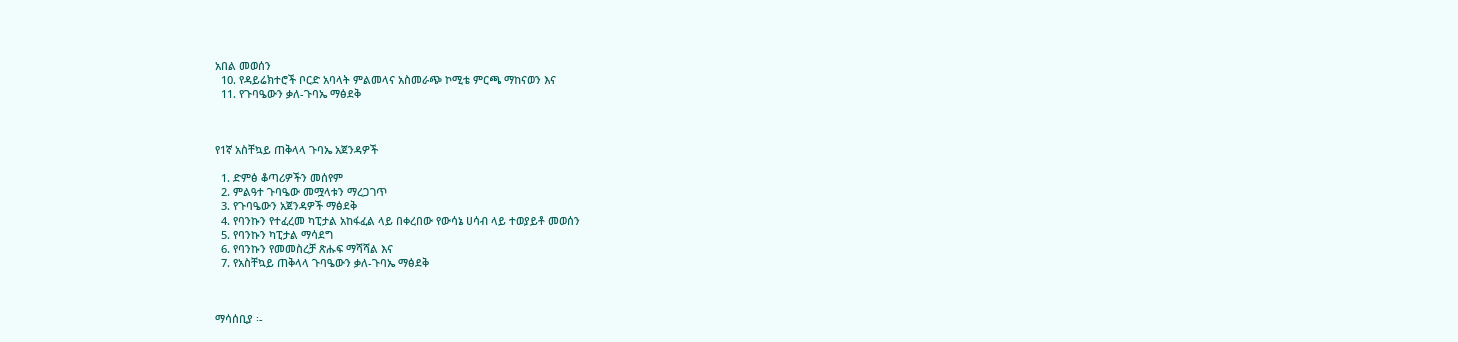አበል መወሰን
  10. የዳይሬክተሮች ቦርድ አባላት ምልመላና አስመራጭ ኮሚቴ ምርጫ ማከናወን እና
  11. የጉባዔውን ቃለ-ጉባኤ ማፅደቅ



የ1ኛ አስቸኳይ ጠቅላላ ጉባኤ አጀንዳዎች

  1. ድምፅ ቆጣሪዎችን መሰየም
  2. ምልዓተ ጉባዔው መሟላቱን ማረጋገጥ
  3. የጉባዔውን አጀንዳዎች ማፅደቅ
  4. የባንኩን የተፈረመ ካፒታል አከፋፈል ላይ በቀረበው የውሳኔ ሀሳብ ላይ ተወያይቶ መወሰን
  5. የባንኩን ካፒታል ማሳደግ
  6. የባንኩን የመመስረቻ ጽሑፍ ማሻሻል እና
  7. የአስቸኳይ ጠቅላላ ጉባዔውን ቃለ-ጉባኤ ማፅደቅ



ማሳሰቢያ ፡-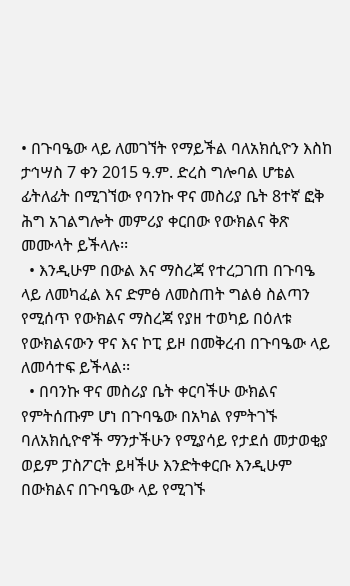• በጉባዔው ላይ ለመገኘት የማይችል ባለአክሲዮን እስከ ታኅሣስ 7 ቀን 2015 ዓ.ም. ድረስ ግሎባል ሆቴል ፊትለፊት በሚገኘው የባንኩ ዋና መስሪያ ቤት 8ተኛ ፎቅ ሕግ አገልግሎት መምሪያ ቀርበው የውክልና ቅጽ መሙላት ይችላሉ፡፡
  • እንዲሁም በውል እና ማስረጃ የተረጋገጠ በጉባዔ ላይ ለመካፈል እና ድምፅ ለመስጠት ግልፅ ስልጣን የሚሰጥ የውክልና ማስረጃ የያዘ ተወካይ በዕለቱ የውክልናውን ዋና እና ኮፒ ይዞ በመቅረብ በጉባዔው ላይ ለመሳተፍ ይችላል፡፡
  • በባንኩ ዋና መስሪያ ቤት ቀርባችሁ ውክልና የምትሰጡም ሆነ በጉባዔው በአካል የምትገኙ ባለአክሲዮኖች ማንታችሁን የሚያሳይ የታደሰ መታወቂያ ወይም ፓስፖርት ይዛችሁ እንድትቀርቡ እንዲሁም በውክልና በጉባዔው ላይ የሚገኙ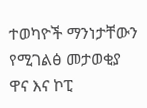ተወካዮች ማንነታቸውን የሚገልፅ መታወቂያ ዋና እና ኮፒ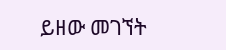ይዘው መገኘት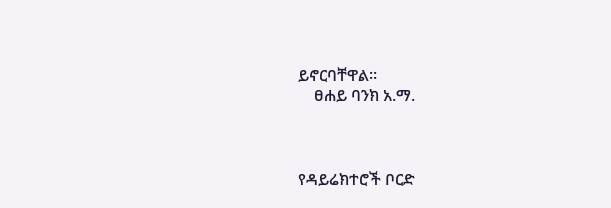ይኖርባቸዋል፡፡
    ፀሐይ ባንክ አ.ማ.



የዳይሬክተሮች ቦርድ